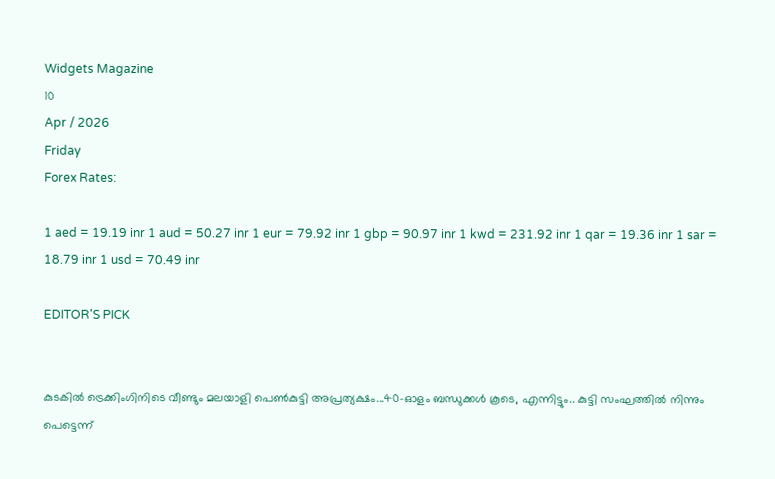Widgets Magazine
10
Apr / 2026
Friday
Forex Rates:

1 aed = 19.19 inr 1 aud = 50.27 inr 1 eur = 79.92 inr 1 gbp = 90.97 inr 1 kwd = 231.92 inr 1 qar = 19.36 inr 1 sar = 18.79 inr 1 usd = 70.49 inr

EDITOR'S PICK


കുടകിൽ ട്രെക്കിംഗിനിടെ വീണ്ടും മലയാളി പെൺകുട്ടി അപ്രത്യക്ഷം...40-ഓളം ബന്ധുക്കൾ കൂടെ, എന്നിട്ടും.. കുട്ടി സംഘത്തില്‍ നിന്നും പെട്ടെന്ന്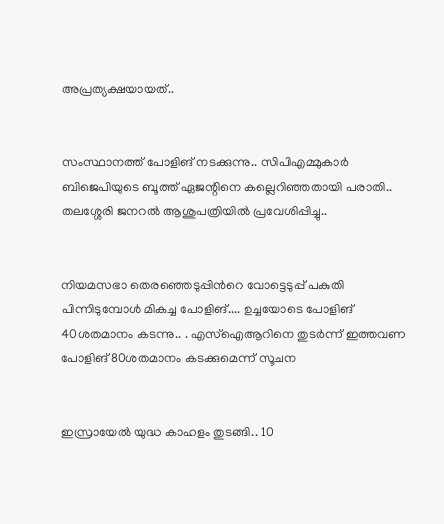അപ്രത്യക്ഷയായത്..


സംസ്ഥാനത്ത് പോളിങ് നടക്കുന്നു.. സിപിഎമ്മുകാർ ബിജെപിയുടെ ബൂത്ത് ഏജന്റിനെ കല്ലെറിഞ്ഞതായി പരാതി.. തലശ്ശേരി ജനറൽ ആശുപത്രിയിൽ പ്രവേശിപ്പിച്ചു..


നിയമസഭാ തെരഞ്ഞെടുപ്പിന്‍റെ വോട്ടെടുപ്പ് പകുതി പിന്നിടുമ്പോള്‍ മികച്ച പോളിങ്.... ഉച്ചയോടെ പോളിങ് 40ശതമാനം കടന്നു.. . എസ്ഐആറിനെ തുടര്‍ന്ന് ഇത്തവണ പോളിങ് 80ശതമാനം കടക്കുമെന്ന് സൂചന


ഇസ്രായേൽ യുദ്ധ കാഹളം തുടങ്ങി.. 10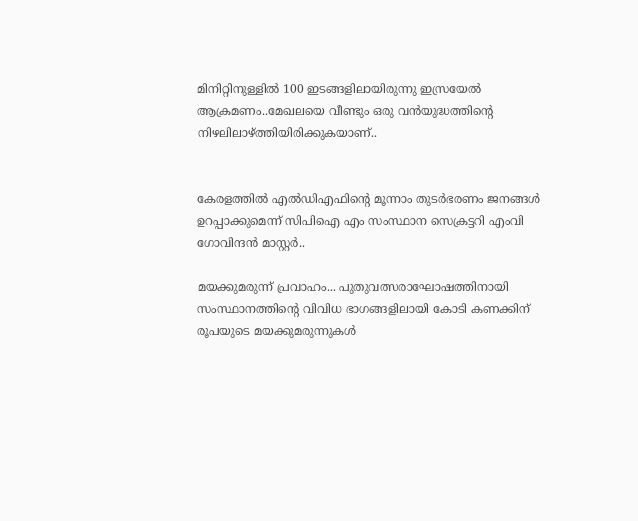മിനിറ്റിനുള്ളില്‍ 100 ഇടങ്ങളിലായിരുന്നു ഇസ്രയേല്‍ ആക്രമണം..മേഖലയെ വീണ്ടും ഒരു വന്‍യുദ്ധത്തിന്റെ നിഴലിലാഴ്ത്തിയിരിക്കുകയാണ്..


കേരളത്തിൽ എൽഡിഎഫിന്റെ മൂന്നാം തുടർഭരണം ജനങ്ങൾ ഉറപ്പാക്കുമെന്ന് സിപിഐ എം സംസ്ഥാന സെക്രട്ടറി എംവി ഗോവിന്ദൻ മാസ്റ്റർ..

മയക്കുമരുന്ന് പ്രവാഹം... പുതുവത്സരാഘോഷത്തിനായി സംസ്ഥാനത്തിന്റെ വിവിധ ഭാഗങ്ങളിലായി കോടി കണക്കിന് രൂപയുടെ മയക്കുമരുന്നുകള്‍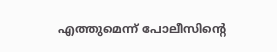എത്തുമെന്ന് പോലീസിന്റെ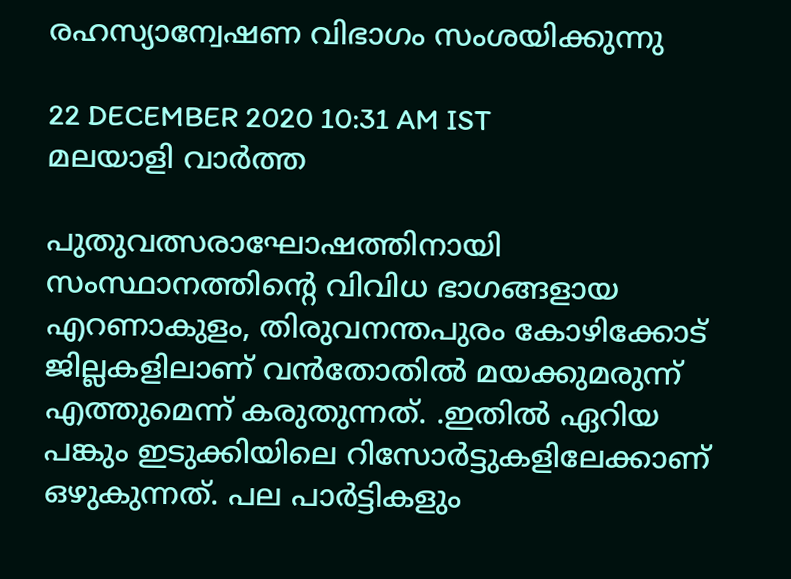രഹസ്യാന്വേഷണ വിഭാഗം സംശയിക്കുന്നു

22 DECEMBER 2020 10:31 AM IST
മലയാളി വാര്‍ത്ത

പുതുവത്സരാഘോഷത്തിനായി സംസ്ഥാനത്തിന്റെ വിവിധ ഭാഗങ്ങളായ എറണാകുളം, തിരുവനന്തപുരം കോഴിക്കോട് ജില്ലകളിലാണ് വന്‍തോതില്‍ മയക്കുമരുന്ന് എത്തുമെന്ന് കരുതുന്നത്. .ഇതില്‍ ഏറിയ പങ്കും ഇടുക്കിയിലെ റിസോര്‍ട്ടുകളിലേക്കാണ് ഒഴുകുന്നത്. പല പാര്‍ട്ടികളും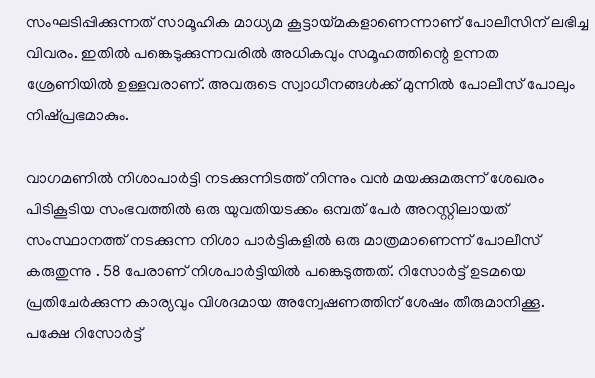സംഘടിപ്പിക്കുന്നത് സാമൂഹിക മാധ്യമ കൂട്ടായ്മകളാണെന്നാണ് പോലീസിന് ലഭിച്ച വിവരം. ഇതില്‍ പങ്കെടുക്കുന്നവരില്‍ അധികവും സമൂഹത്തിന്റെ ഉന്നത ശ്രേണിയില്‍ ഉള്ളവരാണ്. അവരുടെ സ്വാധീനങ്ങള്‍ക്ക് മുന്നില്‍ പോലീസ് പോലും നിഷ്പ്രഭമാകും.

വാഗമണില്‍ നിശാപാര്‍ട്ടി നടക്കുന്നിടത്ത് നിന്നും വന്‍ മയക്കുമരുന്ന് ശേഖരം പിടികൂടിയ സംഭവത്തില്‍ ഒരു യുവതിയടക്കം ഒമ്പത് പേര്‍ അറസ്റ്റിലായത് സംസ്ഥാനത്ത് നടക്കുന്ന നിശാ പാര്‍ട്ടികളില്‍ ഒരു മാത്രമാണെന്ന് പോലീസ് കരുതുന്നു . 58 പേരാണ് നിശപാര്‍ട്ടിയില്‍ പങ്കെടുത്തത്. റിസോര്‍ട്ട് ഉടമയെ പ്രതിചേര്‍ക്കുന്ന കാര്യവും വിശദമായ അന്വേഷണത്തിന് ശേഷം തീരുമാനിക്കൂ. പക്ഷേ റിസോര്‍ട്ട്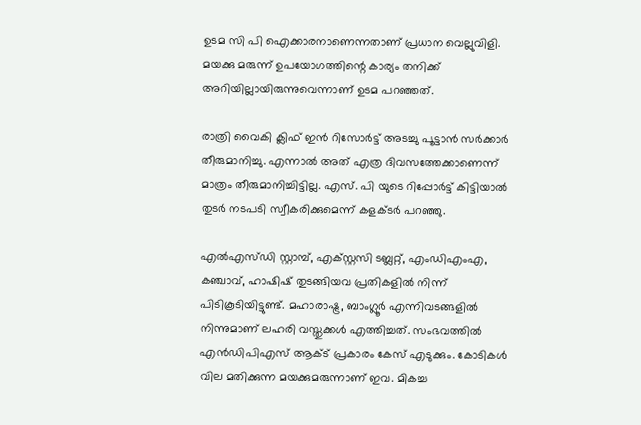ഉടമ സി പി ഐക്കാരനാണെന്നതാണ് പ്രധാന വെല്ലുവിളി. മയക്കു മരുന്ന് ഉപയോഗത്തിന്റെ കാര്യം തനിക്ക് അറിയില്ലായിരുന്നുവെന്നാണ് ഉടമ പറഞ്ഞത്.

രാത്രി വൈകി ക്ലിഫ് ഇന്‍ റിസോര്‍ട്ട് അടച്ചു പൂട്ടാന്‍ സര്‍ക്കാര്‍ തീരുമാനിച്ചു. എന്നാല്‍ അത് എത്ര ദിവസത്തേക്കാണെന്ന് മാത്രം തീരുമാനിച്ചിട്ടില്ല. എസ്. പി യുടെ റിപ്പോര്‍ട്ട് കിട്ടിയാല്‍ തുടര്‍ നടപടി സ്വീകരിക്കുമെന്ന് കളക്ടര്‍ പറഞ്ഞു.

എല്‍എസ്ഡി സ്റ്റാമ്പ്, എക്സ്റ്റസി ടബ്ലറ്റ്, എംഡിഎംഎ, കഞ്ചാവ്, ഹാഷിഷ് തുടങ്ങിയവ പ്രതികളില്‍ നിന്ന് പിടികൂടിയിട്ടുണ്ട്. മഹാരാഷ്ട്ര, ബാംഗ്ലൂര്‍ എന്നിവടങ്ങളില്‍ നിന്നുമാണ് ലഹരി വസ്തുക്കള്‍ എത്തിച്ചത്. സംഭവത്തില്‍ എന്‍ഡിപിഎസ് ആക്ട് പ്രകാരം കേസ് എടുക്കും. കോടികള്‍ വില മതിക്കുന്ന മയക്കുമരുന്നാണ് ഇവ. മികച്ച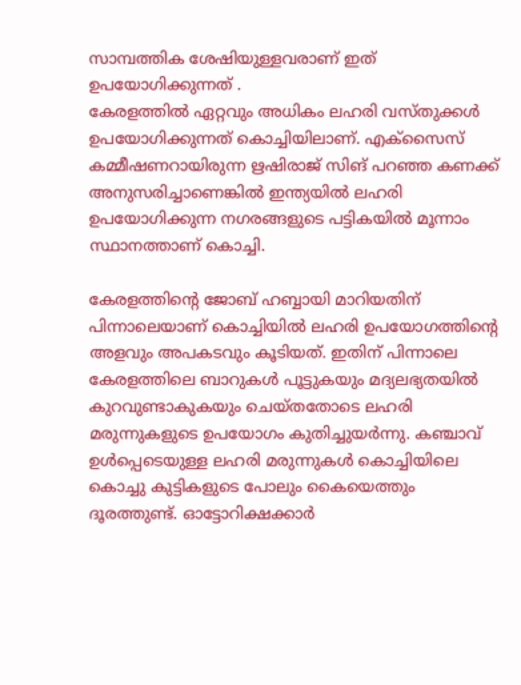സാമ്പത്തിക ശേഷിയുള്ളവരാണ് ഇത് ഉപയോഗിക്കുന്നത് .
കേരളത്തില്‍ ഏറ്റവും അധികം ലഹരി വസ്തുക്കള്‍ ഉപയോഗിക്കുന്നത് കൊച്ചിയിലാണ്. എക്‌സൈസ് കമ്മീഷണറായിരുന്ന ഋഷിരാജ് സിങ് പറഞ്ഞ കണക്ക് അനുസരിച്ചാണെങ്കില്‍ ഇന്ത്യയില്‍ ലഹരി ഉപയോഗിക്കുന്ന നഗരങ്ങളുടെ പട്ടികയില്‍ മൂന്നാം സ്ഥാനത്താണ് കൊച്ചി.

കേരളത്തിന്റെ ജോബ് ഹബ്ബായി മാറിയതിന് പിന്നാലെയാണ് കൊച്ചിയില്‍ ലഹരി ഉപയോഗത്തിന്റെ അളവും അപകടവും കൂടിയത്. ഇതിന് പിന്നാലെ കേരളത്തിലെ ബാറുകള്‍ പൂട്ടുകയും മദ്യലഭ്യതയില്‍ കുറവുണ്ടാകുകയും ചെയ്തതോടെ ലഹരി മരുന്നുകളുടെ ഉപയോഗം കുതിച്ചുയര്‍ന്നു. കഞ്ചാവ് ഉള്‍പ്പെടെയുള്ള ലഹരി മരുന്നുകള്‍ കൊച്ചിയിലെ കൊച്ചു കുട്ടികളുടെ പോലും കൈയെത്തും ദൂരത്തുണ്ട്. ഓട്ടോറിക്ഷക്കാര്‍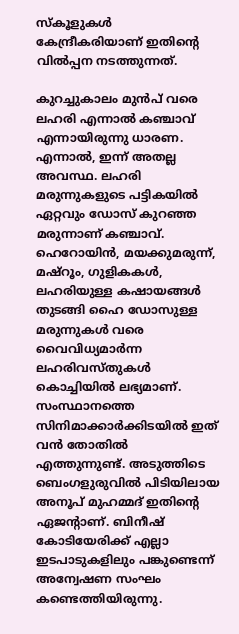സ്‌കൂളുകള്‍ കേന്ദ്രീകരിയാണ് ഇതിന്റെ വില്‍പ്പന നടത്തുന്നത്.

കുറച്ചുകാലം മുന്‍പ് വരെ ലഹരി എന്നാല്‍ കഞ്ചാവ് എന്നായിരുന്നു ധാരണ. എന്നാല്‍, ഇന്ന് അതല്ല അവസ്ഥ. ലഹരി മരുന്നുകളുടെ പട്ടികയില്‍ ഏറ്റവും ഡോസ് കുറഞ്ഞ മരുന്നാണ് കഞ്ചാവ്. ഹെറോയിന്‍, മയക്കുമരുന്ന്, മഷ്‌റൂം, ഗുളികകള്‍, ലഹരിയുള്ള കഷായങ്ങള്‍ തുടങ്ങി ഹൈ ഡോസുള്ള മരുന്നുകള്‍ വരെ വൈവിധ്യമാര്‍ന്ന ലഹരിവസ്തുകള്‍ കൊച്ചിയില്‍ ലഭ്യമാണ്. സംസ്ഥാനത്തെ സിനിമാക്കാര്‍ക്കിടയില്‍ ഇത് വന്‍ തോതില്‍ എത്തുന്നുണ്ട്. അടുത്തിടെ ബെംഗളുരുവില്‍ പിടിയിലായ അനൂപ് മുഹമ്മദ് ഇതിന്റെ ഏജന്റാണ്. ബിനീഷ് കോടിയേരിക്ക് എല്ലാ ഇടപാടുകളിലും പങ്കുണ്ടെന്ന് അന്വേഷണ സംഘം കണ്ടെത്തിയിരുന്നു.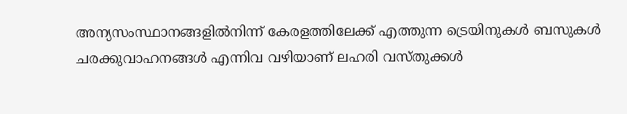അന്യസംസ്ഥാനങ്ങളില്‍നിന്ന് കേരളത്തിലേക്ക് എത്തുന്ന ട്രെയിനുകള്‍ ബസുകള്‍ ചരക്കുവാഹനങ്ങള്‍ എന്നിവ വഴിയാണ് ലഹരി വസ്തുക്കള്‍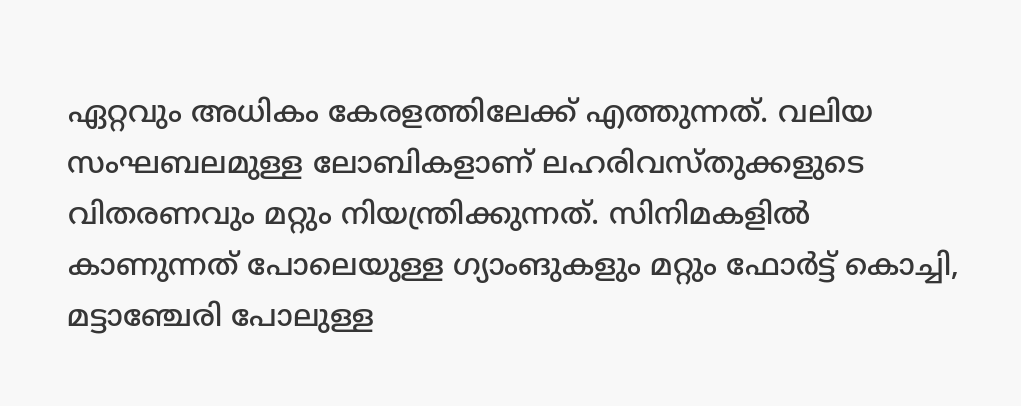ഏറ്റവും അധികം കേരളത്തിലേക്ക് എത്തുന്നത്. വലിയ സംഘബലമുള്ള ലോബികളാണ് ലഹരിവസ്തുക്കളുടെ വിതരണവും മറ്റും നിയന്ത്രിക്കുന്നത്. സിനിമകളില്‍ കാണുന്നത് പോലെയുള്ള ഗ്യാംങുകളും മറ്റും ഫോര്‍ട്ട് കൊച്ചി, മട്ടാഞ്ചേരി പോലുള്ള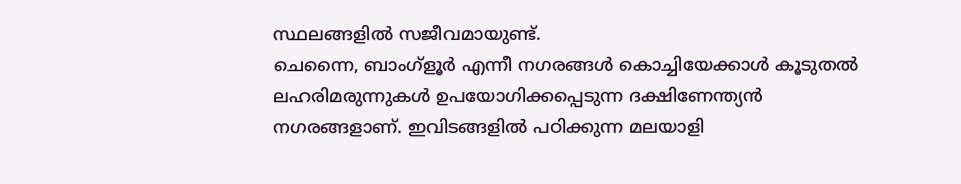സ്ഥലങ്ങളില്‍ സജീവമായുണ്ട്.
ചെന്നൈ, ബാംഗ്‌ളൂര്‍ എന്നീ നഗരങ്ങള്‍ കൊച്ചിയേക്കാള്‍ കൂടുതല്‍ ലഹരിമരുന്നുകള്‍ ഉപയോഗിക്കപ്പെടുന്ന ദക്ഷിണേന്ത്യന്‍ നഗരങ്ങളാണ്. ഇവിടങ്ങളില്‍ പഠിക്കുന്ന മലയാളി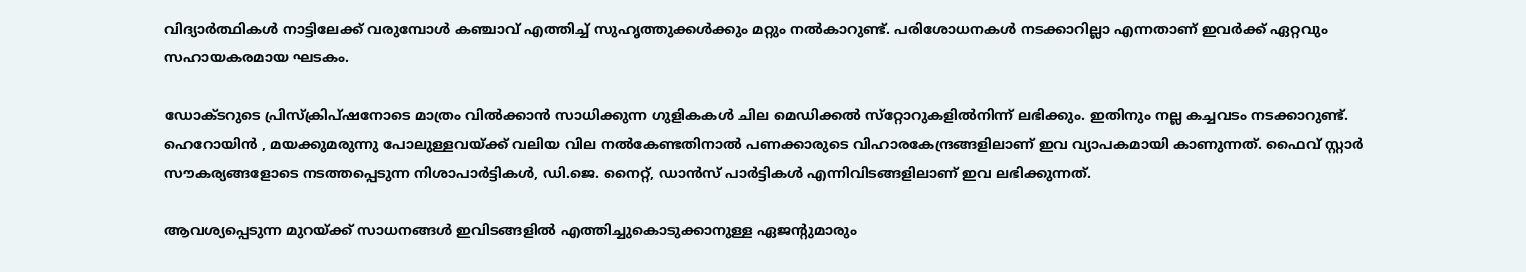വിദ്യാര്‍ത്ഥികള്‍ നാട്ടിലേക്ക് വരുമ്പോള്‍ കഞ്ചാവ് എത്തിച്ച് സുഹൃത്തുക്കള്‍ക്കും മറ്റും നല്‍കാറുണ്ട്. പരിശോധനകള്‍ നടക്കാറില്ലാ എന്നതാണ് ഇവര്‍ക്ക് ഏറ്റവും സഹായകരമായ ഘടകം.

ഡോക്ടറുടെ പ്രിസ്‌ക്രിപ്ഷനോടെ മാത്രം വില്‍ക്കാന്‍ സാധിക്കുന്ന ഗുളികകള്‍ ചില മെഡിക്കല്‍ സ്‌റ്റോറുകളില്‍നിന്ന് ലഭിക്കും. ഇതിനും നല്ല കച്ചവടം നടക്കാറുണ്ട്. ഹെറോയിന്‍ , മയക്കുമരുന്നു പോലുള്ളവയ്ക്ക് വലിയ വില നല്‍കേണ്ടതിനാല്‍ പണക്കാരുടെ വിഹാരകേന്ദ്രങ്ങളിലാണ് ഇവ വ്യാപകമായി കാണുന്നത്. ഫൈവ് സ്റ്റാര്‍ സൗകര്യങ്ങളോടെ നടത്തപ്പെടുന്ന നിശാപാര്‍ട്ടികള്‍, ഡി.ജെ. നൈറ്റ്, ഡാന്‍സ് പാര്‍ട്ടികള്‍ എന്നിവിടങ്ങളിലാണ് ഇവ ലഭിക്കുന്നത്.

ആവശ്യപ്പെടുന്ന മുറയ്ക്ക് സാധനങ്ങള്‍ ഇവിടങ്ങളില്‍ എത്തിച്ചുകൊടുക്കാനുള്ള ഏജന്റുമാരും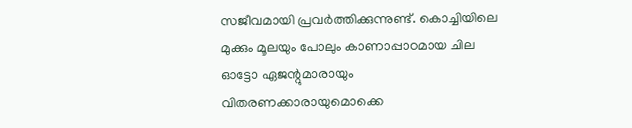സജീവമായി പ്രവര്‍ത്തിക്കുന്നുണ്ട്. കൊച്ചിയിലെ മുക്കും മൂലയും പോലും കാണാപ്പാഠമായ ചില ഓട്ടോ ഏജന്റുമാരായും വിതരണക്കാരായുമൊക്കെ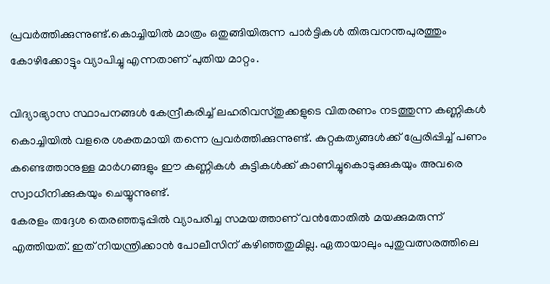പ്രവര്‍ത്തിക്കുന്നുണ്ട്.കൊച്ചിയില്‍ മാത്രം ഒതുങ്ങിയിരുന്ന പാര്‍ട്ടികള്‍ തിരുവനന്തപുരത്തും കോഴിക്കോട്ടും വ്യാപിച്ചു എന്നതാണ് പുതിയ മാറ്റം.

വിദ്യാഭ്യാസ സ്ഥാപനങ്ങള്‍ കേന്ദ്രീകരിച്ച് ലഹരിവസ്തുക്കളുടെ വിതരണം നടത്തുന്ന കണ്ണികള്‍ കൊച്ചിയില്‍ വളരെ ശക്തമായി തന്നെ പ്രവര്‍ത്തിക്കുന്നുണ്ട്. കുറ്റകത്യങ്ങള്‍ക്ക് പ്രേരിപ്പിച്ച് പണം കണ്ടെത്താനുള്ള മാര്‍ഗങ്ങളും ഈ കണ്ണികള്‍ കുട്ടികള്‍ക്ക് കാണിച്ചുകൊടുക്കുകയും അവരെ സ്വാധീനിക്കുകയും ചെയ്യുന്നുണ്ട്.
കേരളം തദ്ദേശ തെരഞ്ഞടുപ്പില്‍ വ്യാപരിച്ച സമയത്താണ് വന്‍തോതില്‍ മയക്കുമരുന്ന് എത്തിയത്. ഇത് നിയന്ത്രിക്കാന്‍ പോലീസിന് കഴിഞ്ഞതുമില്ല. ഏതായാലും പുതുവത്സരത്തിലെ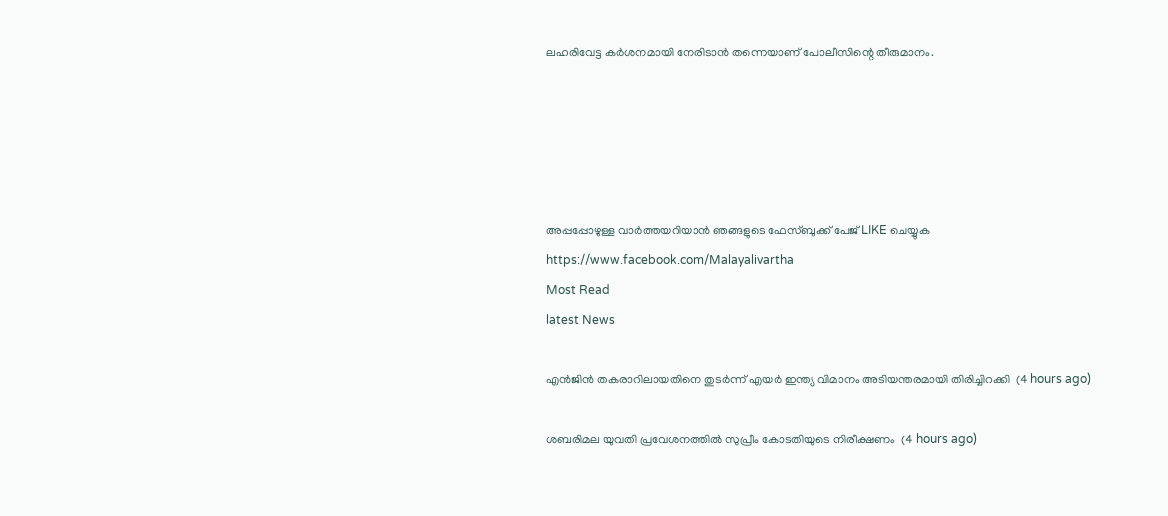ലഹരിവേട്ട കര്‍ശനമായി നേരിടാന്‍ തന്നെയാണ് പോലീസിന്റെ തീരുമാനം.





അപ്പപ്പോഴുള്ള വാര്‍ത്തയറിയാന്‍ ഞങ്ങളുടെ ഫേസ്‌ബുക്ക്‌ പേജ് LIKE ചെയ്യുക
https://www.facebook.com/Malayalivartha
Most Read
latest News

എന്‍ജിന്‍ തകരാറിലായതിനെ തുടര്‍ന്ന് എയര്‍ ഇന്ത്യ വിമാനം അടിയന്തരമായി തിരിച്ചിറക്കി  (4 hours ago)

ശബരിമല യുവതി പ്രവേശനത്തില്‍ സുപ്രീം കോടതിയുടെ നിരീക്ഷണം  (4 hours ago)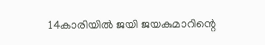14കാരിയില്‍ ജയി ജയകുമാറിന്റെ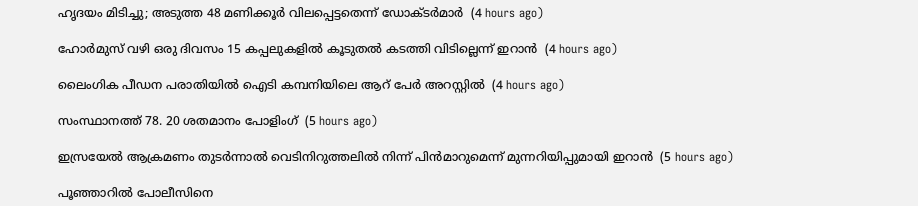ഹൃദയം മിടിച്ചു; അടുത്ത 48 മണിക്കൂര്‍ വിലപ്പെട്ടതെന്ന് ഡോക്ടര്‍മാര്‍  (4 hours ago)

ഹോര്‍മുസ് വഴി ഒരു ദിവസം 15 കപ്പലുകളില്‍ കൂടുതല്‍ കടത്തി വിടില്ലെന്ന് ഇറാന്‍  (4 hours ago)

ലൈംഗിക പീഡന പരാതിയില്‍ ഐടി കമ്പനിയിലെ ആറ് പേര്‍ അറസ്റ്റില്‍  (4 hours ago)

സംസ്ഥാനത്ത് 78. 20 ശതമാനം പോളിംഗ്  (5 hours ago)

ഇസ്രയേല്‍ ആക്രമണം തുടര്‍ന്നാല്‍ വെടിനിറുത്തലില്‍ നിന്ന് പിന്‍മാറുമെന്ന് മുന്നറിയിപ്പുമായി ഇറാന്‍  (5 hours ago)

പൂഞ്ഞാറില്‍ പോലീസിനെ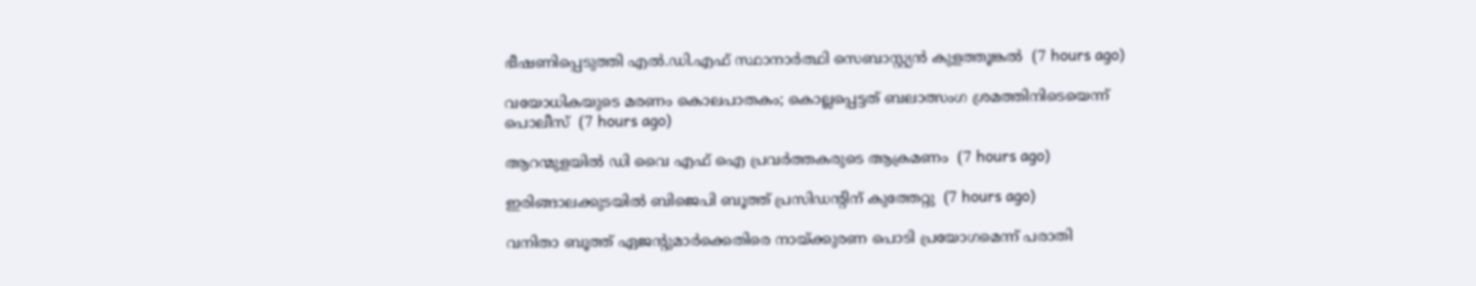ഭീഷണിപ്പെടുത്തി എല്‍.ഡി.എഫ് സ്ഥാനാര്‍ത്ഥി സെബാസ്റ്റ്യന്‍ കുളത്തൂങ്കല്‍  (7 hours ago)

വയോധികയുടെ മരണം കൊലപാതകം; കൊല്ലപ്പെട്ടത് ബലാത്സംഗ ശ്രമത്തിനിടെയെന്ന് പൊലീസ്  (7 hours ago)

ആറന്മുളയില്‍ ഡി വൈ എഫ് ഐ പ്രവര്‍ത്തകരുടെ ആക്രമണം  (7 hours ago)

ഇരിങ്ങാലക്കുടയില്‍ ബിജെപി ബൂത്ത് പ്രസിഡന്റിന് കുത്തേറ്റു  (7 hours ago)

വനിതാ ബൂത്ത് ഏജന്റുമാര്‍ക്കെതിരെ നായ്ക്കുരണ പൊടി പ്രയോഗമെന്ന് പരാതി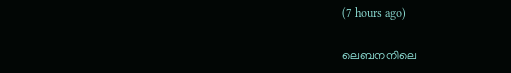(7 hours ago)

ലെബനനിലെ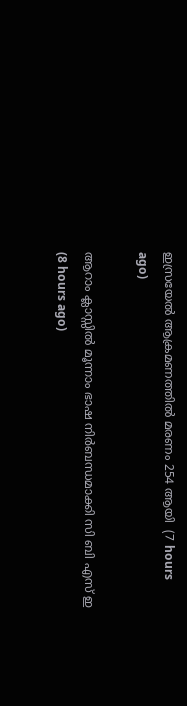ഇസ്രയേല്‍ ആക്രമണത്തില്‍ മരണം 254 ആയി  (7 hours ago)

ആറാം ക്ലാസ്സില്‍ മൂന്നാം ഭാഷ നിര്‍ബന്ധമാക്കി സി ബി എസ് ഇ  (8 hours ago)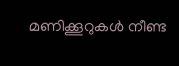മണിക്കൂറുകള്‍ നീണ്ട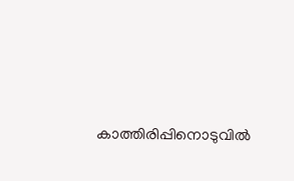കാത്തിരിപ്പിനൊടുവില്‍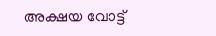അക്ഷയ വോട്ട്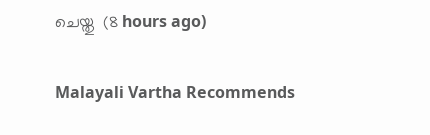ചെയ്തു  (8 hours ago)

Malayali Vartha Recommends